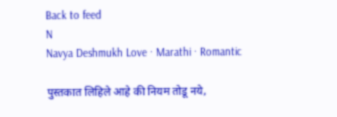Back to feed
N
Navya Deshmukh Love · Marathi · Romantic

पुस्तकात लिहिले आहे की नियम तोडू नये,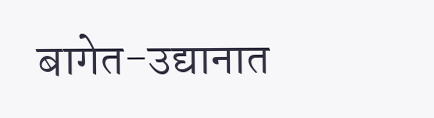बागेत-उद्यानात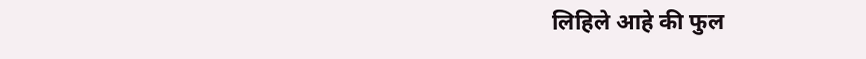लिहिले आहे की फुल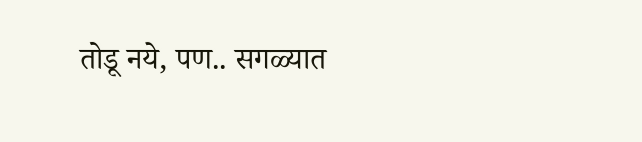तोडू नये, पण.. सगळ्यात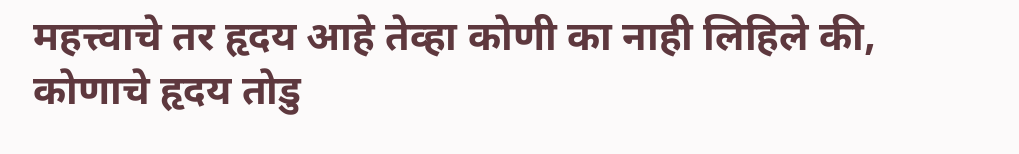महत्त्वाचे तर हृदय आहे तेव्हा कोणी का नाही लिहिले की, कोणाचे हृदय तोडु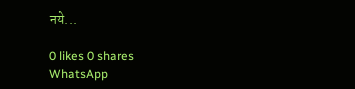नये...

0 likes 0 shares
WhatsApp